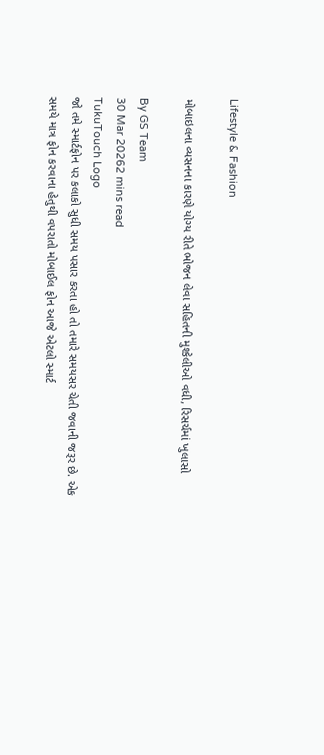Lifestyle & Fashion

મોબાઇલના વ્યસનના કારણે યોગ્ય રીતે ભોજન લેવા સહિતની મુશ્કેલીઓ વધી, રિસર્ચમાં ખુલાસો

By GS Team
30 Mar 20262 mins read
TukuTouch Logo
જો તમે સ્માર્ટફોન પર કલાકો સુધી સમય પસાર કરતા હો તો તમારે સમયસર ચેતી જવાની જરૂર છે. એક સમયે માત્ર ફોન કરવાના હેતુથી વપરાતો મોબાઈલ ફોન આજે એટલો સ્માર્ટ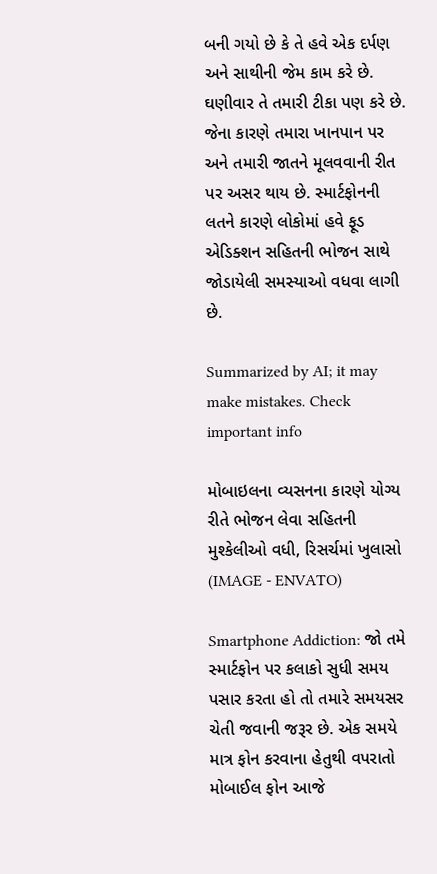બની ગયો છે કે તે હવે એક દર્પણ અને સાથીની જેમ કામ કરે છે. ઘણીવાર તે તમારી ટીકા પણ કરે છે. જેના કારણે તમારા ખાનપાન પર અને તમારી જાતને મૂલવવાની રીત પર અસર થાય છે. સ્માર્ટફોનની લતને કારણે લોકોમાં હવે ફૂડ એડિક્શન સહિતની ભોજન સાથે જોડાયેલી સમસ્યાઓ વધવા લાગી છે.

Summarized by AI; it may make mistakes. Check important info

મોબાઇલના વ્યસનના કારણે યોગ્ય રીતે ભોજન લેવા સહિતની મુશ્કેલીઓ વધી, રિસર્ચમાં ખુલાસો
(IMAGE - ENVATO)

Smartphone Addiction: જો તમે સ્માર્ટફોન પર કલાકો સુધી સમય પસાર કરતા હો તો તમારે સમયસર ચેતી જવાની જરૂર છે. એક સમયે માત્ર ફોન કરવાના હેતુથી વપરાતો મોબાઈલ ફોન આજે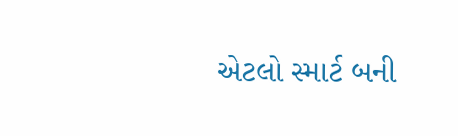એટલો સ્માર્ટ બની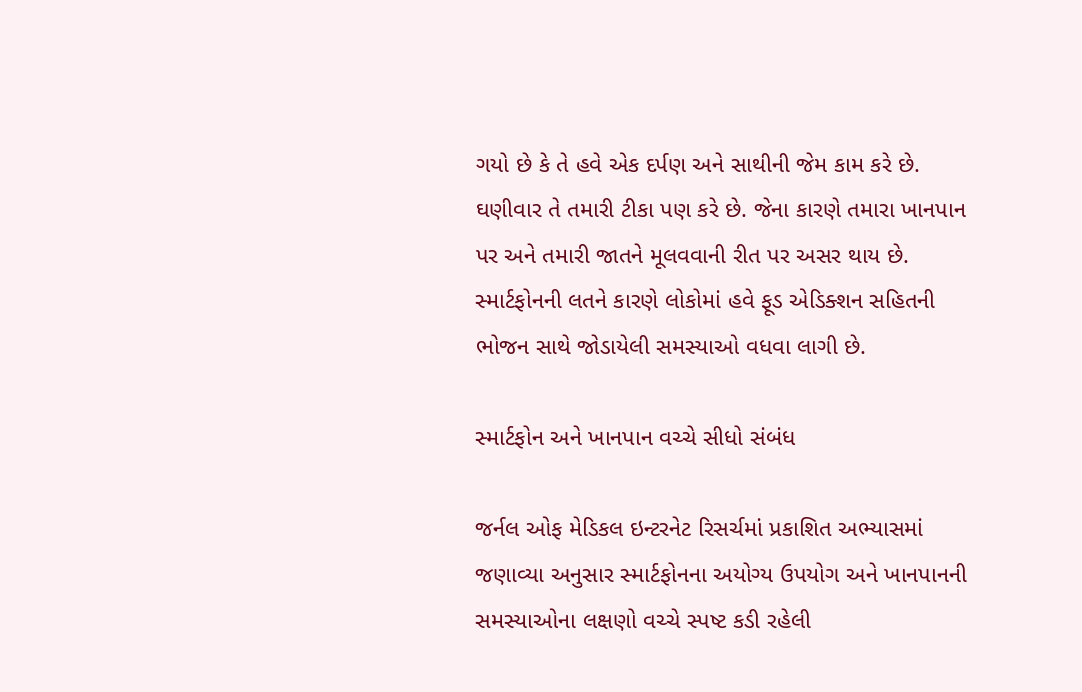ગયો છે કે તે હવે એક દર્પણ અને સાથીની જેમ કામ કરે છે. ઘણીવાર તે તમારી ટીકા પણ કરે છે. જેના કારણે તમારા ખાનપાન પર અને તમારી જાતને મૂલવવાની રીત પર અસર થાય છે. સ્માર્ટફોનની લતને કારણે લોકોમાં હવે ફૂડ એડિક્શન સહિતની ભોજન સાથે જોડાયેલી સમસ્યાઓ વધવા લાગી છે.

સ્માર્ટફોન અને ખાનપાન વચ્ચે સીધો સંબંધ

જર્નલ ઓફ મેડિકલ ઇન્ટરનેટ રિસર્ચમાં પ્રકાશિત અભ્યાસમાં જણાવ્યા અનુસાર સ્માર્ટફોનના અયોગ્ય ઉપયોગ અને ખાનપાનની સમસ્યાઓના લક્ષણો વચ્ચે સ્પષ્ટ કડી રહેલી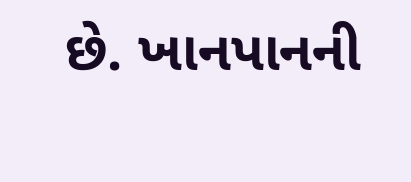છે. ખાનપાનની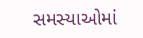સમસ્યાઓમાં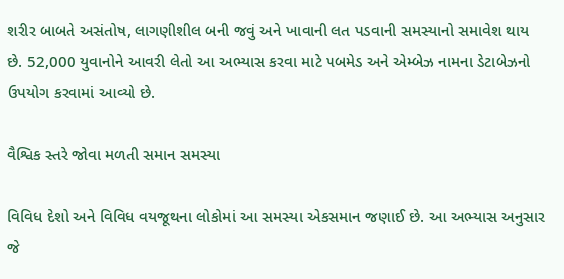શરીર બાબતે અસંતોષ, લાગણીશીલ બની જવું અને ખાવાની લત પડવાની સમસ્યાનો સમાવેશ થાય છે. 52,000 યુવાનોને આવરી લેતો આ અભ્યાસ કરવા માટે પબમેડ અને એમ્બેઝ નામના ડેટાબેઝનો ઉપયોગ કરવામાં આવ્યો છે.

વૈશ્વિક સ્તરે જોવા મળતી સમાન સમસ્યા

વિવિધ દેશો અને વિવિધ વયજૂથના લોકોમાં આ સમસ્યા એકસમાન જણાઈ છે. આ અભ્યાસ અનુસાર જે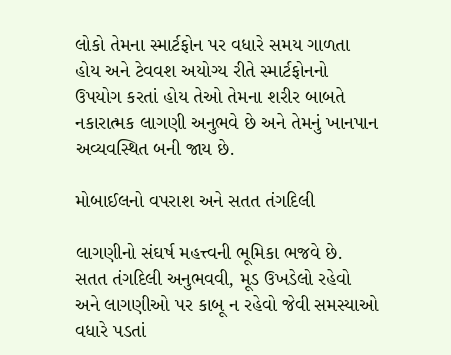લોકો તેમના સ્માર્ટફોન પર વધારે સમય ગાળતા હોય અને ટેવવશ અયોગ્ય રીતે સ્માર્ટફોનનો ઉપયોગ કરતાં હોય તેઓ તેમના શરીર બાબતે નકારાત્મક લાગણી અનુભવે છે અને તેમનું ખાનપાન અવ્યવસ્થિત બની જાય છે.

મોબાઈલનો વપરાશ અને સતત તંગદિલી

લાગણીનો સંઘર્ષ મહત્ત્વની ભૂમિકા ભજવે છે. સતત તંગદિલી અનુભવવી, મૂડ ઉખડેલો રહેવો અને લાગણીઓ પર કાબૂ ન રહેવો જેવી સમસ્યાઓ વધારે પડતાં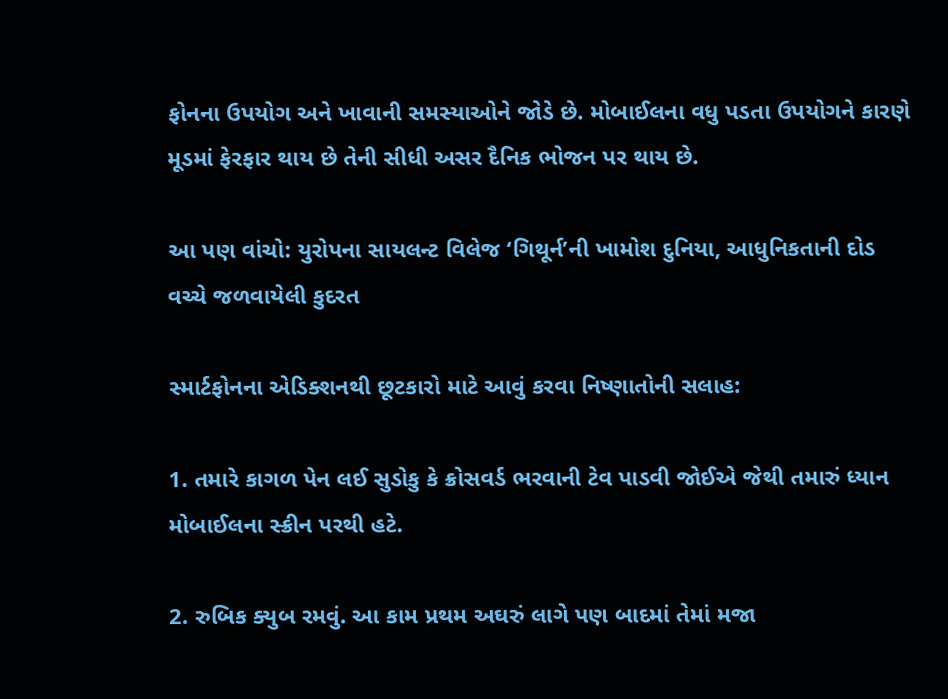ફોનના ઉપયોગ અને ખાવાની સમસ્યાઓને જોડે છે. મોબાઈલના વધુ પડતા ઉપયોગને કારણે મૂડમાં ફેરફાર થાય છે તેની સીધી અસર દૈનિક ભોજન પર થાય છે.

આ પણ વાંચો: યુરોપના સાયલન્ટ વિલેજ ‘ગિથૂર્ન’ની ખામોશ દુનિયા, આધુનિકતાની દોડ વચ્ચે જળવાયેલી કુદરત

સ્માર્ટફોનના એડિક્શનથી છૂટકારો માટે આવું કરવા નિષ્ણાતોની સલાહ:

1. તમારે કાગળ પેન લઈ સુડોકુ કે ક્રોસવર્ડ ભરવાની ટેવ પાડવી જોઈએ જેથી તમારું ધ્યાન મોબાઈલના સ્ક્રીન પરથી હટે.

2. રુબિક ક્યુબ રમવું. આ કામ પ્રથમ અઘરું લાગે પણ બાદમાં તેમાં મજા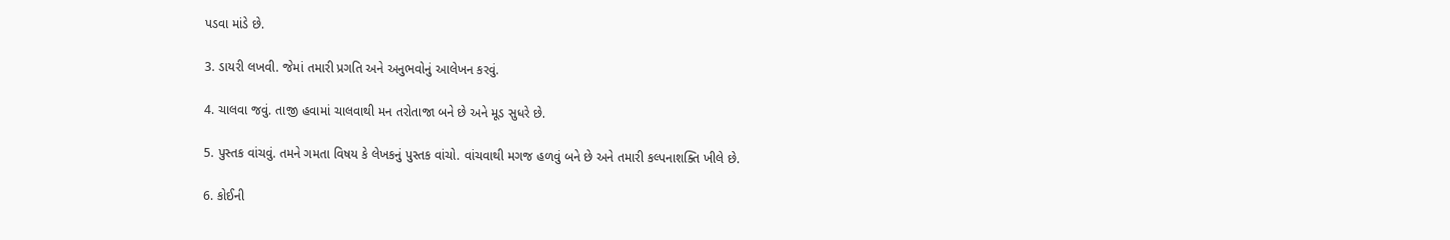પડવા માંડે છે.

3. ડાયરી લખવી. જેમાં તમારી પ્રગતિ અને અનુભવોનું આલેખન કરવું.

4. ચાલવા જવું. તાજી હવામાં ચાલવાથી મન તરોતાજા બને છે અને મૂડ સુધરે છે.

5. પુસ્તક વાંચવું. તમને ગમતા વિષય કે લેખકનું પુસ્તક વાંચો. વાંચવાથી મગજ હળવું બને છે અને તમારી કલ્પનાશક્તિ ખીલે છે.

6. કોઈની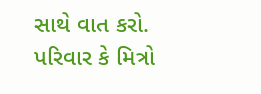સાથે વાત કરો. પરિવાર કે મિત્રો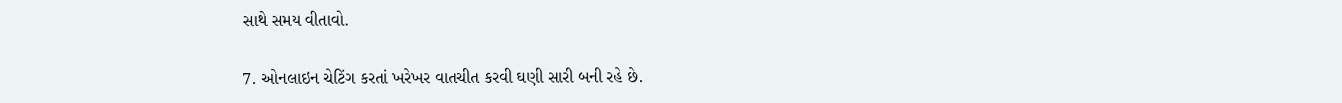સાથે સમય વીતાવો.

7. ઓનલાઇન ચેટિંગ કરતાં ખરેખર વાતચીત કરવી ઘણી સારી બની રહે છે.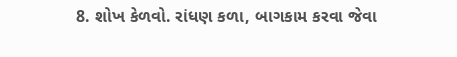8. શોખ કેળવો. રાંધણ કળા, બાગકામ કરવા જેવા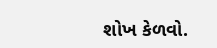શોખ કેળવો.